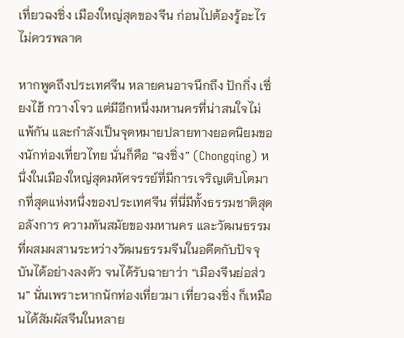เที่ยวฉงชิ่ง เมืองใหญ่สุดของจีน ก่อนไปต้องรู้อะไร ไม่ควรพลาด

หากพูดถึงประเทศจีน หลายคนอาจนึกถึง ปักกิ่ง เซี่ยงไฮ้ กวางโจว แต่มีอีกหนึ่งมหานครที่น่าสนใจไม่แพ้กัน และกำลังเป็นจุดหมายปลายทางยอดนิยมของนักท่องเที่ยวไทย นั่นก็คือ “ฉงชิ่ง” (Chongqing) หนึ่งในเมืองใหญ่สุดมหัศจรรย์ที่มีการเจริญเติบโตมากที่สุดแห่งหนึ่งของประเทศจีน ที่นี่มีทั้งธรรมชาติสุดอลังการ ความทันสมัยของมหานคร และวัฒนธรรมที่ผสมผสานระหว่างวัฒนธรรมจีนในอดีตกับปัจจุบันได้อย่างลงตัว จนได้รับฉายาว่า “เมืองจีนย่อส่วน” นั่นเพราะหากนักท่องเที่ยวมา เที่ยวฉงชิ่ง ก็เหมือนได้สัมผัสจีนในหลาย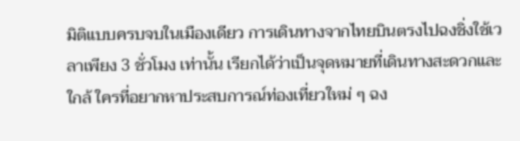มิติแบบครบจบในเมืองเดียว การเดินทางจากไทยบินตรงไปฉงชิ่งใช้เวลาเพียง 3 ชั่วโมง เท่านั้น เรียกได้ว่าเป็นจุดหมายที่เดินทางสะดวกและใกล้ ใครที่อยากหาประสบการณ์ท่องเที่ยวใหม่ ๆ ฉง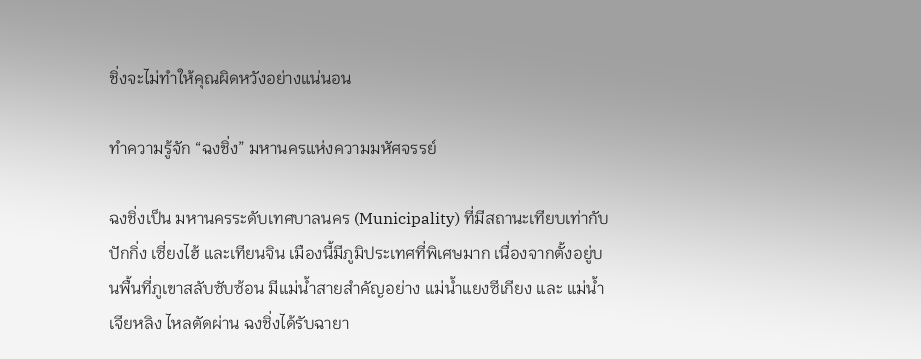ชิ่งจะไม่ทำให้คุณผิดหวังอย่างแน่นอน

ทำความรู้จัก “ฉงชิ่ง” มหานครแห่งความมหัศจรรย์

ฉงชิ่งเป็น มหานครระดับเทศบาลนคร (Municipality) ที่มีสถานะเทียบเท่ากับ ปักกิ่ง เซี่ยงไฮ้ และเทียนจิน เมืองนี้มีภูมิประเทศที่พิเศษมาก เนื่องจากตั้งอยู่บนพื้นที่ภูเขาสลับซับซ้อน มีแม่น้ำสายสำคัญอย่าง แม่น้ำแยงซีเกียง และ แม่น้ำเจียหลิง ไหลตัดผ่าน ฉงชิ่งได้รับฉายา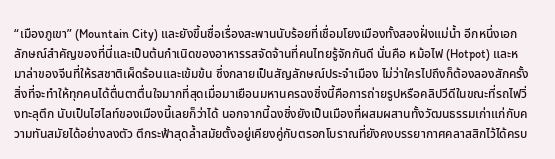“เมืองภูเขา” (Mountain City) และยังขึ้นชื่อเรื่องสะพานนับร้อยที่เชื่อมโยงเมืองทั้งสองฝั่งแม่น้ำ อีกหนึ่งเอกลักษณ์สำคัญของที่นี่และเป็นต้นกำเนิดของอาหารรสจัดจ้านที่คนไทยรู้จักกันดี นั่นคือ หม้อไฟ (Hotpot) และหมาล่าของจีนที่ให้รสชาติเผ็ดร้อนและเข้มข้น ซึ่งกลายเป็นสัญลักษณ์ประจำเมือง ไม่ว่าใครไปถึงก็ต้องลองสักครั้ง สิ่งที่จะทำให้ทุกคนได้ตื่นตาตื่นใจมากที่สุดเมื่อมาเยือนมหานครฉงชิ่งนี้คือการถ่ายรูปหรือคลิปวีดีในขณะที่รถไฟวิ่งทะลุตึก นับเป็นไฮไลท์ของเมืองนี้เลยก็ว่าได้ นอกจากนี้ฉงชิ่งยังเป็นเมืองที่ผสมผสานทั้งวัฒนธรรมเก่าแก่กับความทันสมัยได้อย่างลงตัว ตึกระฟ้าสุดล้ำสมัยตั้งอยู่เคียงคู่กับตรอกโบราณที่ยังคงบรรยากาศคลาสสิกไว้ได้ครบ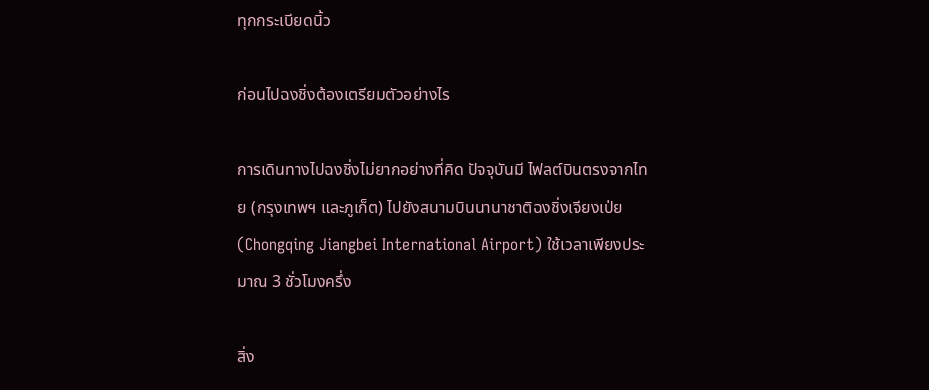ทุกกระเบียดนิ้ว

ก่อนไปฉงชิ่งต้องเตรียมตัวอย่างไร

การเดินทางไปฉงชิ่งไม่ยากอย่างที่คิด ปัจจุบันมี ไฟลต์บินตรงจากไทย (กรุงเทพฯ และภูเก็ต) ไปยังสนามบินนานาชาติฉงชิ่งเจียงเป่ย (Chongqing Jiangbei International Airport) ใช้เวลาเพียงประมาณ 3 ชั่วโมงครึ่ง

สิ่ง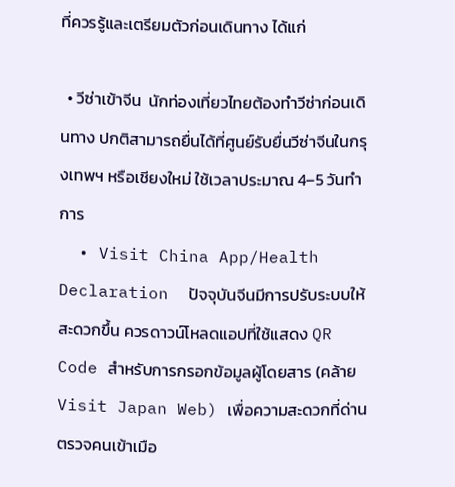ที่ควรรู้และเตรียมตัวก่อนเดินทาง ได้แก่

  • วีซ่าเข้าจีน  นักท่องเที่ยวไทยต้องทำวีซ่าก่อนเดินทาง ปกติสามารถยื่นได้ที่ศูนย์รับยื่นวีซ่าจีนในกรุงเทพฯ หรือเชียงใหม่ ใช้เวลาประมาณ 4–5 วันทำการ
  • Visit China App/Health Declaration  ปัจจุบันจีนมีการปรับระบบให้สะดวกขึ้น ควรดาวน์โหลดแอปที่ใช้แสดง QR Code สำหรับการกรอกข้อมูลผู้โดยสาร (คล้าย Visit Japan Web) เพื่อความสะดวกที่ด่านตรวจคนเข้าเมือ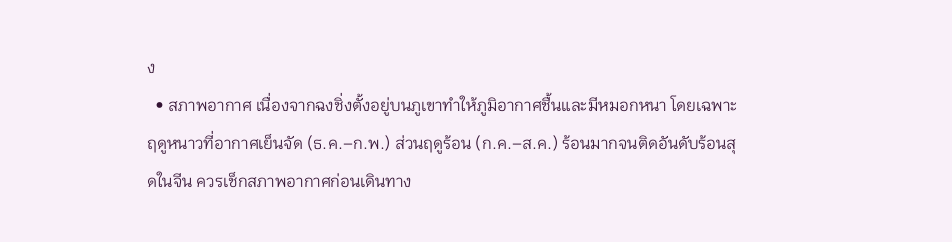ง
  • สภาพอากาศ เนื่องจากฉงชิ่งตั้งอยู่บนภูเขาทำให้ภูมิอากาศชื้นและมีหมอกหนา โดยเฉพาะฤดูหนาวที่อากาศเย็นจัด (ธ.ค.–ก.พ.) ส่วนฤดูร้อน (ก.ค.–ส.ค.) ร้อนมากจนติดอันดับร้อนสุดในจีน ควรเช็กสภาพอากาศก่อนเดินทาง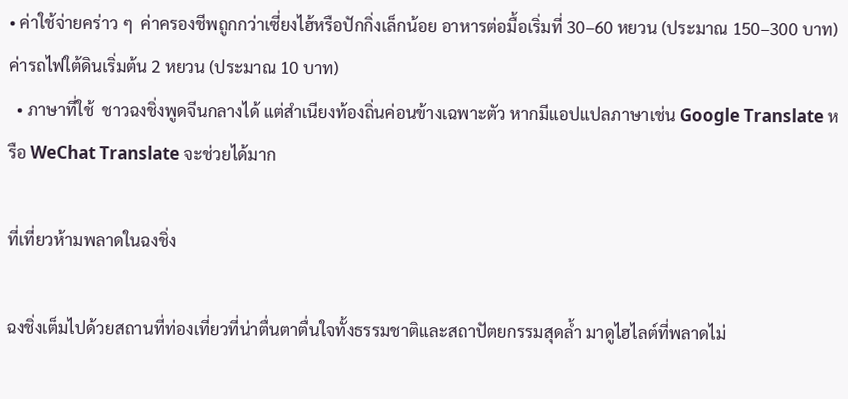• ค่าใช้จ่ายคร่าว ๆ  ค่าครองชีพถูกกว่าเซี่ยงไฮ้หรือปักกิ่งเล็กน้อย อาหารต่อมื้อเริ่มที่ 30–60 หยวน (ประมาณ 150–300 บาท) ค่ารถไฟใต้ดินเริ่มต้น 2 หยวน (ประมาณ 10 บาท)
  • ภาษาที่ใช้  ชาวฉงชิ่งพูดจีนกลางได้ แต่สำเนียงท้องถิ่นค่อนข้างเฉพาะตัว หากมีแอปแปลภาษาเช่น Google Translate หรือ WeChat Translate จะช่วยได้มาก

ที่เที่ยวห้ามพลาดในฉงชิ่ง

ฉงชิ่งเต็มไปด้วยสถานที่ท่องเที่ยวที่น่าตื่นตาตื่นใจทั้งธรรมชาติและสถาปัตยกรรมสุดล้ำ มาดูไฮไลต์ที่พลาดไม่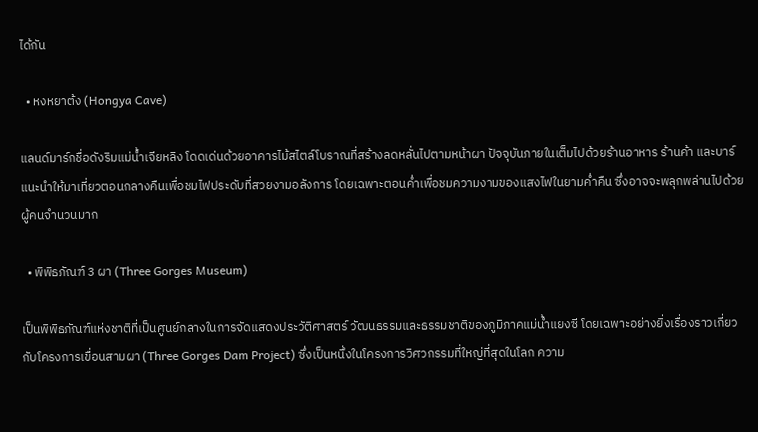ได้กัน

  • หงหยาต้ง (Hongya Cave)

แลนด์มาร์กชื่อดังริมแม่น้ำเจียหลิง โดดเด่นด้วยอาคารไม้สไตล์โบราณที่สร้างลดหลั่นไปตามหน้าผา ปัจจุบันภายในเต็มไปด้วยร้านอาหาร ร้านค้า และบาร์ แนะนำให้มาเที่ยวตอนกลางคืนเพื่อชมไฟประดับที่สวยงามอลังการ โดยเฉพาะตอนค่ำเพื่อชมความงามของแสงไฟในยามค่ำคืน ซึ่งอาจจะพลุกพล่านไปด้วยผู้คนจำนวนมาก

  • พิพิธภัณฑ์ 3 ผา (Three Gorges Museum)

เป็นพิพิธภัณฑ์แห่งชาติที่เป็นศูนย์กลางในการจัดแสดงประวัติศาสตร์ วัฒนธรรมและธรรมชาติของภูมิภาคแม่น้ำแยงซี โดยเฉพาะอย่างยิ่งเรื่องราวเกี่ยวกับโครงการเขื่อนสามผา (Three Gorges Dam Project) ซึ่งเป็นหนึ่งในโครงการวิศวกรรมที่ใหญ่ที่สุดในโลก ความ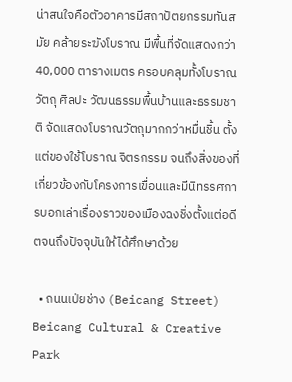น่าสนใจคือตัวอาคารมีสถาปัตยกรรมทันสมัย คล้ายระฆังโบราณ มีพื้นที่จัดแสดงกว่า 40,000 ตารางเมตร ครอบคลุมทั้งโบราณวัตถุ ศิลปะ วัฒนธรรมพื้นบ้านและธรรมชาติ จัดแสดงโบราณวัตถุมากกว่าหมื่นชิ้น ตั้งแต่ของใช้โบราณ จิตรกรรม จนถึงสิ่งของที่เกี่ยวข้องกับโครงการเขื่อนและมีนิทรรศการบอกเล่าเรื่องราวของเมืองฉงชิ่งตั้งแต่อดีตจนถึงปัจจุบันให้ได้ศึกษาด้วย

  • ถนนเป่ยช่าง (Beicang Street)  Beicang Cultural & Creative Park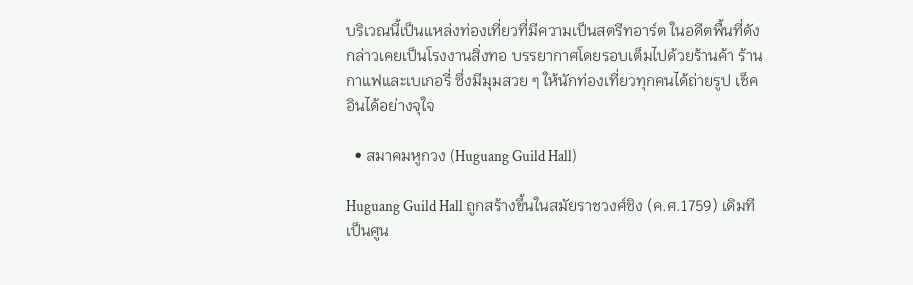บริเวณนี้เป็นแหล่งท่องเที่ยวที่มีความเป็นสตรีทอาร์ต ในอดีตพื้นที่ดังกล่าวเคยเป็นโรงงานสิ่งทอ บรรยากาศโดยรอบเต็มไปด้วยร้านค้า ร้านกาแฟและเบเกอรี่ ซึ่งมีมุมสวย ๆ ให้นักท่องเที่ยวทุกคนได้ถ่ายรูป เช็คอินได้อย่างจุใจ

  • สมาคมหูกวง (Huguang Guild Hall)

Huguang Guild Hall ถูกสร้างขึ้นในสมัยราชวงศ์ชิง (ค.ศ.1759) เดิมทีเป็นศูน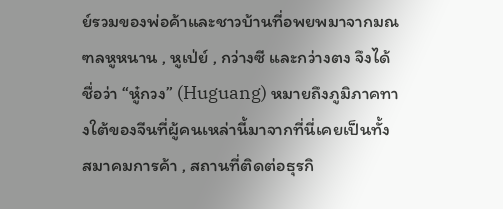ย์รวมของพ่อค้าและชาวบ้านที่อพยพมาจากมณฑลหูหนาน , หูเป่ย์ , กว่างซี และกว่างตง จึงได้ชื่อว่า “หู๋กวง” (Huguang) หมายถึงภูมิภาคทางใต้ของจีนที่ผู้คนเหล่านี้มาจากที่นี่เคยเป็นทั้ง สมาคมการค้า , สถานที่ติดต่อธุรกิ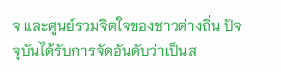จ และศูนย์รวมจิตใจของชาวต่างถิ่น ปัจจุบันได้รับการจัดอันดับว่าเป็นส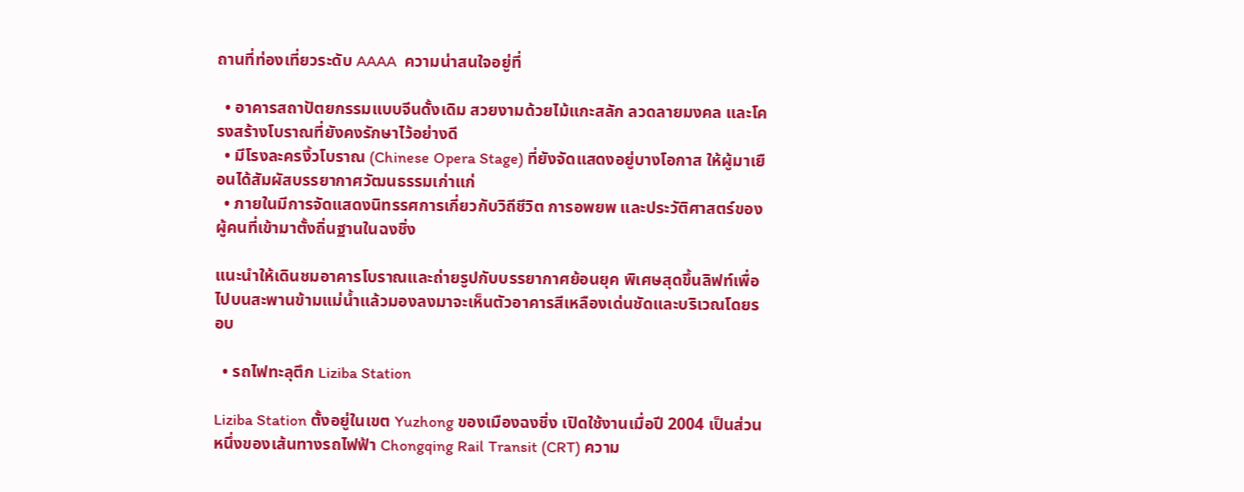ถานที่ท่องเที่ยวระดับ AAAA  ความน่าสนใจอยู่ที่

  • อาคารสถาปัตยกรรมแบบจีนดั้งเดิม สวยงามด้วยไม้แกะสลัก ลวดลายมงคล และโครงสร้างโบราณที่ยังคงรักษาไว้อย่างดี
  • มีโรงละครงิ้วโบราณ (Chinese Opera Stage) ที่ยังจัดแสดงอยู่บางโอกาส ให้ผู้มาเยือนได้สัมผัสบรรยากาศวัฒนธรรมเก่าแก่
  • ภายในมีการจัดแสดงนิทรรศการเกี่ยวกับวิถีชีวิต การอพยพ และประวัติศาสตร์ของผู้คนที่เข้ามาตั้งถิ่นฐานในฉงชิ่ง

แนะนำให้เดินชมอาคารโบราณและถ่ายรูปกับบรรยากาศย้อนยุค พิเศษสุดขึ้นลิฟท์เพื่อไปบนสะพานข้ามแม่น้ำแล้วมองลงมาจะเห็นตัวอาคารสีเหลืองเด่นชัดและบริเวณโดยรอบ

  • รถไฟทะลุตึก Liziba Station

Liziba Station ตั้งอยู่ในเขต Yuzhong ของเมืองฉงชิ่ง เปิดใช้งานเมื่อปี 2004 เป็นส่วนหนึ่งของเส้นทางรถไฟฟ้า Chongqing Rail Transit (CRT) ความ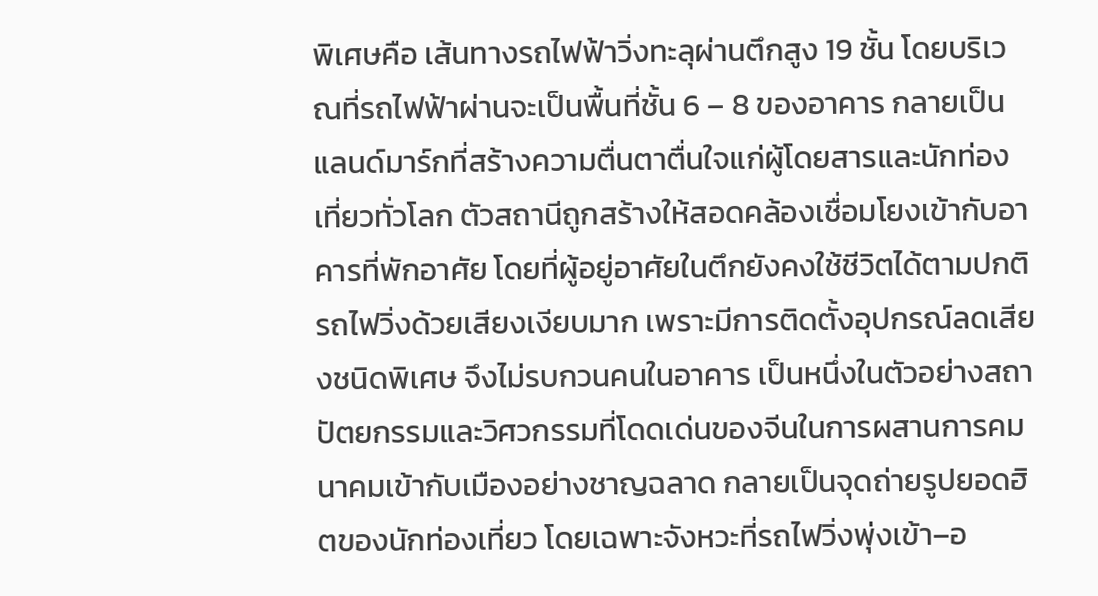พิเศษคือ เส้นทางรถไฟฟ้าวิ่งทะลุผ่านตึกสูง 19 ชั้น โดยบริเวณที่รถไฟฟ้าผ่านจะเป็นพื้นที่ชั้น 6 – 8 ของอาคาร กลายเป็นแลนด์มาร์กที่สร้างความตื่นตาตื่นใจแก่ผู้โดยสารและนักท่องเที่ยวทั่วโลก ตัวสถานีถูกสร้างให้สอดคล้องเชื่อมโยงเข้ากับอาคารที่พักอาศัย โดยที่ผู้อยู่อาศัยในตึกยังคงใช้ชีวิตได้ตามปกติ รถไฟวิ่งด้วยเสียงเงียบมาก เพราะมีการติดตั้งอุปกรณ์ลดเสียงชนิดพิเศษ จึงไม่รบกวนคนในอาคาร เป็นหนึ่งในตัวอย่างสถาปัตยกรรมและวิศวกรรมที่โดดเด่นของจีนในการผสานการคมนาคมเข้ากับเมืองอย่างชาญฉลาด กลายเป็นจุดถ่ายรูปยอดฮิตของนักท่องเที่ยว โดยเฉพาะจังหวะที่รถไฟวิ่งพุ่งเข้า–อ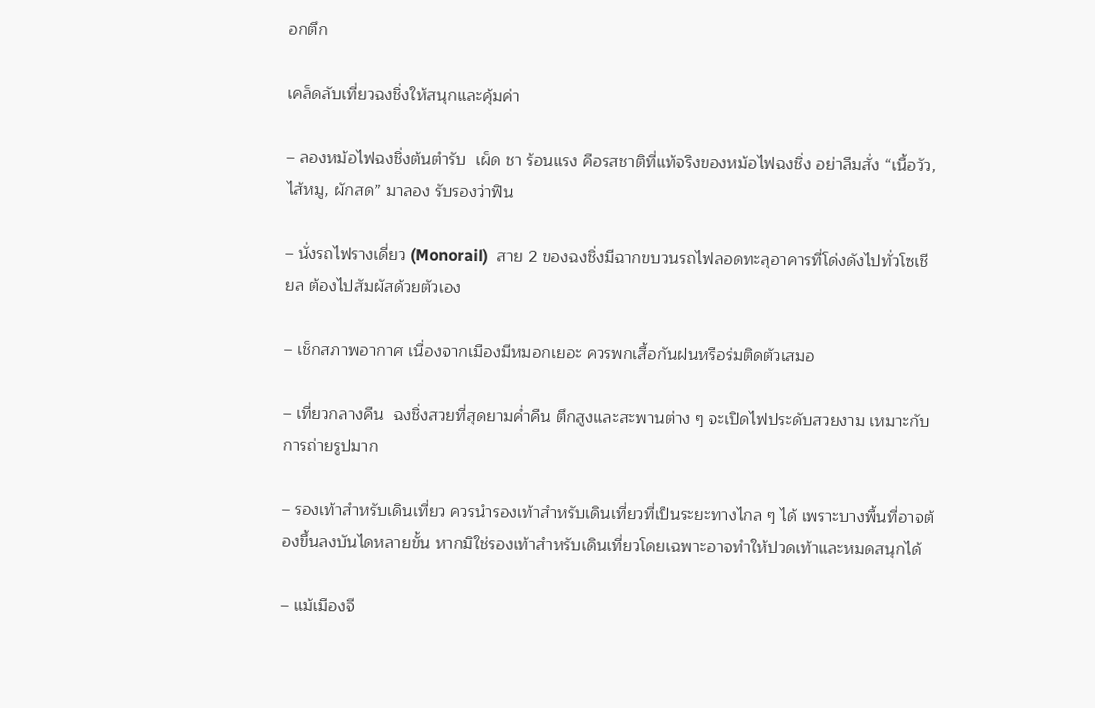อกตึก

เคล็ดลับเที่ยวฉงชิ่งให้สนุกและคุ้มค่า

– ลองหม้อไฟฉงชิ่งต้นตำรับ  เผ็ด ชา ร้อนแรง คือรสชาติที่แท้จริงของหม้อไฟฉงชิ่ง อย่าลืมสั่ง “เนื้อวัว, ไส้หมู, ผักสด” มาลอง รับรองว่าฟิน

– นั่งรถไฟรางเดี่ยว (Monorail)  สาย 2 ของฉงชิ่งมีฉากขบวนรถไฟลอดทะลุอาคารที่โด่งดังไปทั่วโซเชียล ต้องไปสัมผัสด้วยตัวเอง

– เช็กสภาพอากาศ เนื่องจากเมืองมีหมอกเยอะ ควรพกเสื้อกันฝนหรือร่มติดตัวเสมอ

– เที่ยวกลางคืน  ฉงชิ่งสวยที่สุดยามค่ำคืน ตึกสูงและสะพานต่าง ๆ จะเปิดไฟประดับสวยงาม เหมาะกับการถ่ายรูปมาก

– รองเท้าสำหรับเดินเที่ยว ควรนำรองเท้าสำหรับเดินเที่ยวที่เป็นระยะทางไกล ๆ ได้ เพราะบางพื้นที่อาจต้องขึ้นลงบันไดหลายขั้น หากมิใช่รองเท้าสำหรับเดินเที่ยวโดยเฉพาะอาจทำให้ปวดเท้าและหมดสนุกได้

– แม้เมืองจี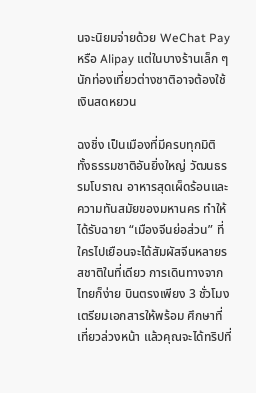นจะนิยมจ่ายด้วย WeChat Pay หรือ Alipay แต่ในบางร้านเล็ก ๆ นักท่องเที่ยวต่างชาติอาจต้องใช้เงินสดหยวน

ฉงชิ่ง เป็นเมืองที่มีครบทุกมิติ ทั้งธรรมชาติอันยิ่งใหญ่ วัฒนธรรมโบราณ อาหารสุดเผ็ดร้อนและความทันสมัยของมหานคร ทำให้ได้รับฉายา “เมืองจีนย่อส่วน” ที่ใครไปเยือนจะได้สัมผัสจีนหลายรสชาติในที่เดียว การเดินทางจากไทยก็ง่าย บินตรงเพียง 3 ชั่วโมง เตรียมเอกสารให้พร้อม ศึกษาที่เที่ยวล่วงหน้า แล้วคุณจะได้ทริปที่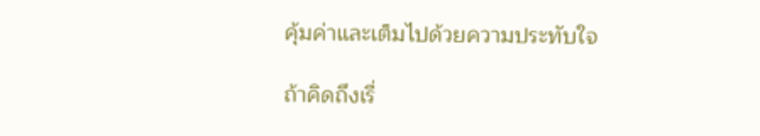คุ้มค่าและเต็มไปด้วยความประทับใจ

ถ้าคิดถึงเรื่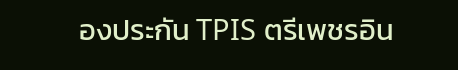องประกัน TPIS ตรีเพชรอิน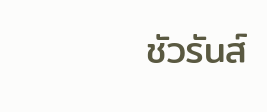ชัวรันส์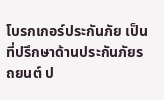โบรกเกอร์ประกันภัย เป็นที่ปรึกษาด้านประกันภัยรถยนต์ ป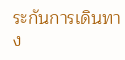ระกันการเดินทาง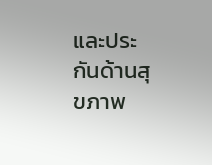และประกันด้านสุขภาพ